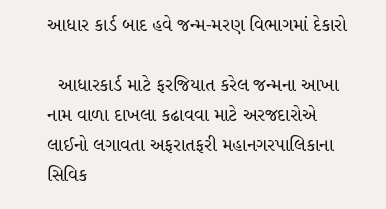આધાર કાર્ડ બાદ હવે જન્મ-મરણ વિભાગમાં દેકારો

  આધારકાર્ડ માટે ફરજિયાત કરેલ જન્મના આખા નામ વાળા દાખલા કઢાવવા માટે અરજદારોએ લાઈનો લગાવતા અફરાતફરી મહાનગરપાલિકાના સિવિક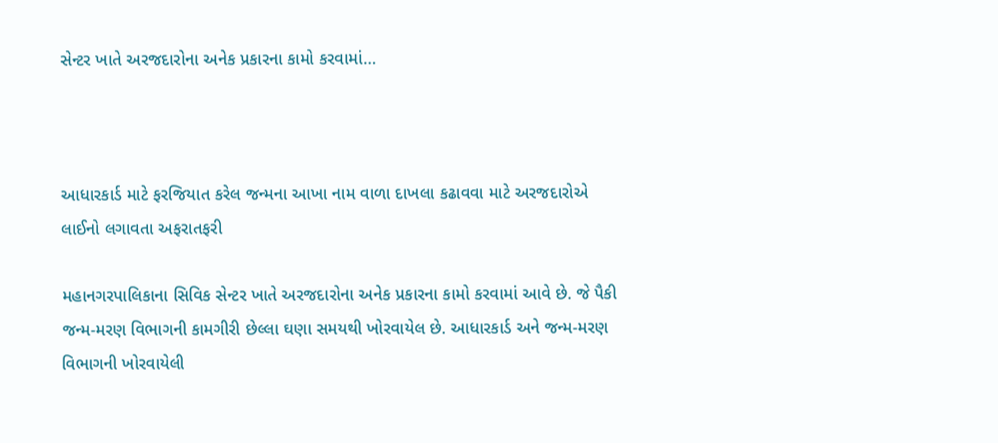સેન્ટર ખાતે અરજદારોના અનેક પ્રકારના કામો કરવામાં…



આધારકાર્ડ માટે ફરજિયાત કરેલ જન્મના આખા નામ વાળા દાખલા કઢાવવા માટે અરજદારોએ લાઈનો લગાવતા અફરાતફરી

મહાનગરપાલિકાના સિવિક સેન્ટર ખાતે અરજદારોના અનેક પ્રકારના કામો કરવામાં આવે છે. જે પૈકી જન્મ-મરણ વિભાગની કામગીરી છેલ્લા ઘણા સમયથી ખોરવાયેલ છે. આધારકાર્ડ અને જન્મ-મરણ વિભાગની ખોરવાયેલી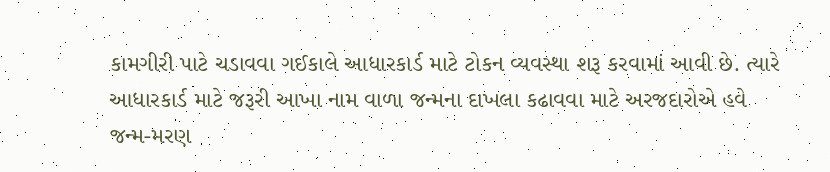કામગીરી પાટે ચડાવવા ગઈકાલે આધારકાર્ડ માટે ટોકન વ્યવસ્થા શરૂ કરવામાં આવી છે. ત્યારે આધારકાર્ડ માટે જરૂરી આખા નામ વાળા જન્મના દાખલા કઢાવવા માટે અરજદારોએ હવે જન્મ-મરણ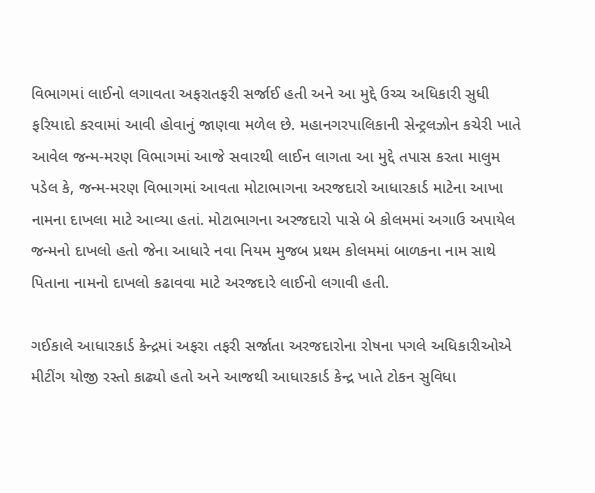વિભાગમાં લાઈનો લગાવતા અફરાતફરી સર્જાઈ હતી અને આ મુદ્દે ઉચ્ચ અધિકારી સુધી ફરિયાદો કરવામાં આવી હોવાનું જાણવા મળેલ છે. મહાનગરપાલિકાની સેન્ટ્રલઝોન કચેરી ખાતે આવેલ જન્મ-મરણ વિભાગમાં આજે સવારથી લાઈન લાગતા આ મુદ્દે તપાસ કરતા માલુમ પડેલ કે, જન્મ-મરણ વિભાગમાં આવતા મોટાભાગના અરજદારો આધારકાર્ડ માટેના આખા નામના દાખલા માટે આવ્યા હતાં. મોટાભાગના અરજદારો પાસે બે કોલમમાં અગાઉ અપાયેલ જન્મનો દાખલો હતો જેના આધારે નવા નિયમ મુજબ પ્રથમ કોલમમાં બાળકના નામ સાથે પિતાના નામનો દાખલો કઢાવવા માટે અરજદારે લાઈનો લગાવી હતી.

ગઈકાલે આધારકાર્ડ કેન્દ્રમાં અફરા તફરી સર્જાતા અરજદારોના રોષના પગલે અધિકારીઓએ મીટીંગ યોજી રસ્તો કાઢ્યો હતો અને આજથી આધારકાર્ડ કેન્દ્ર ખાતે ટોકન સુવિધા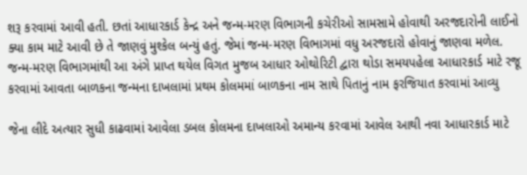શરૂ કરવામાં આવી હતી. છતાં આધારકાર્ડ કેન્દ્ર અને જન્મ-મરણ વિભાગની કચેરીઓ સામસામે હોવાથી અરજદારોની લાઈનો ક્યા કામ માટે આવી છે તે જાણવું મુશ્કેલ બન્યું હતું. જેમાં જન્મ-મરણ વિભાગમાં વધુ અરજદારો હોવાનું જાણવા મળેલ. જન્મ-મરણ વિભાગમાંથી આ અંગે પ્રાપ્ત થયેલ વિગત મુજબ આધાર ઓથોરિટી દ્વારા થોડા સમયપહેલા આધારકાર્ડ માટે રજૂ કરવામાં આવતા બાળકના જન્મના દાખલામાં પ્રથમ કોલમમાં બાળકના નામ સાથે પિતાનું નામ ફરજિયાત કરવામાં આવ્યુ

જેના લીદે અત્યાર સુધી કાઢવામાં આવેલા ડબલ કોલમના દાખલાઓ અમાન્ય કરવામાં આવેલ આથી નવા આધારકાર્ડ માટે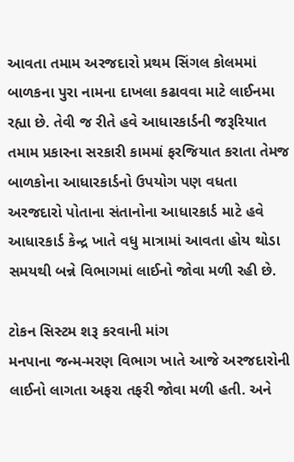આવતા તમામ અરજદારો પ્રથમ સિંગલ કોલમમાં બાળકના પુરા નામના દાખલા કઢાવવા માટે લાઈનમા રહ્યા છે. તેવી જ રીતે હવે આધારકાર્ડની જરૂરિયાત તમામ પ્રકારના સરકારી કામમાં ફરજિયાત કરાતા તેમજ બાળકોના આધારકાર્ડનો ઉપયોગ પણ વધતા અરજદારો પોતાના સંતાનોના આધારકાર્ડ માટે હવે આધારકાર્ડ કેન્દ્ર ખાતે વધુ માત્રામાં આવતા હોય થોડા સમયથી બન્ને વિભાગમાં લાઈનો જોવા મળી રહી છે.

ટોકન સિસ્ટમ શરૂ કરવાની માંગ
મનપાના જન્મ-મરણ વિભાગ ખાતે આજે અરજદારોની લાઈનો લાગતા અફરા તફરી જોવા મળી હતી. અને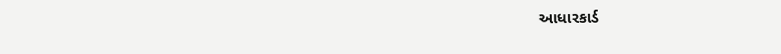આધારકાર્ડ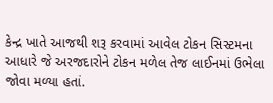કેન્દ્ર ખાતે આજથી શરૂ કરવામાં આવેલ ટોકન સિસ્ટમના આધારે જે અરજદારોને ટોકન મળેલ તેજ લાઈનમાં ઉભેલા જોવા મળ્યા હતાં.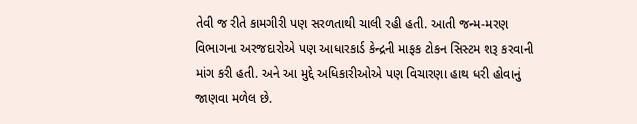તેવી જ રીતે કામગીરી પણ સરળતાથી ચાલી રહી હતી. આતી જન્મ-મરણ વિભાગના અરજદારોએ પણ આધારકાર્ડ કેન્દ્રની માફક ટોકન સિસ્ટમ શરૂ કરવાની માંગ કરી હતી. અને આ મુદ્દે અધિકારીઓએ પણ વિચારણા હાથ ધરી હોવાનું જાણવા મળેલ છે.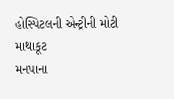હોસ્પિટલની એન્ટ્રીની મોટી માથાકૂટ
મનપાના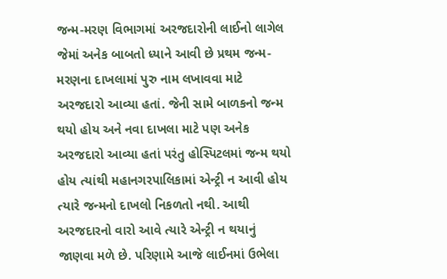જન્મ-મરણ વિભાગમાં અરજદારોની લાઈનો લાગેલ જેમાં અનેક બાબતો ધ્યાને આવી છે પ્રથમ જન્મ-મરણના દાખલામાં પુરુ નામ લખાવવા માટે અરજદારો આવ્યા હતાં. જેની સામે બાળકનો જન્મ થયો હોય અને નવા દાખલા માટે પણ અનેક અરજદારો આવ્યા હતાં પરંતુ હોસ્પિટલમાં જન્મ થયો હોય ત્યાંથી મહાનગરપાલિકામાં એન્ટ્રી ન આવી હોય ત્યારે જન્મનો દાખલો નિકળતો નથી. આથી અરજદારનો વારો આવે ત્યારે એન્ટ્રી ન થયાનું જાણવા મળે છે. પરિણામે આજે લાઈનમાં ઉભેલા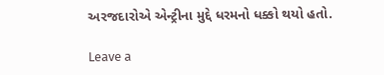અરજદારોએ એન્ટ્રીના મુદ્દે ધરમનો ધક્કો થયો હતો.

Leave a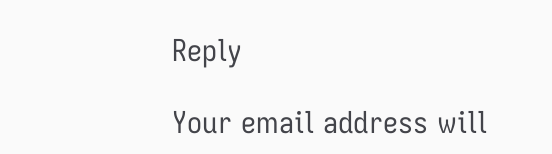Reply

Your email address will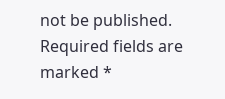not be published. Required fields are marked *